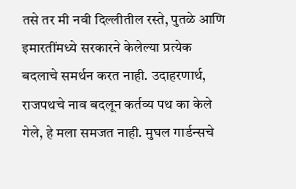तसे तर मी नवी दिल्लीतील रस्ते, पुतळे आणि इमारतींमध्ये सरकारने केलेल्या प्रत्येक बदलाचे समर्थन करत नाही. उदाहरणार्थ, राजपथचे नाव बदलून कर्तव्य पथ का केले गेले, हे मला समजत नाही. मुघल गार्डन्सचे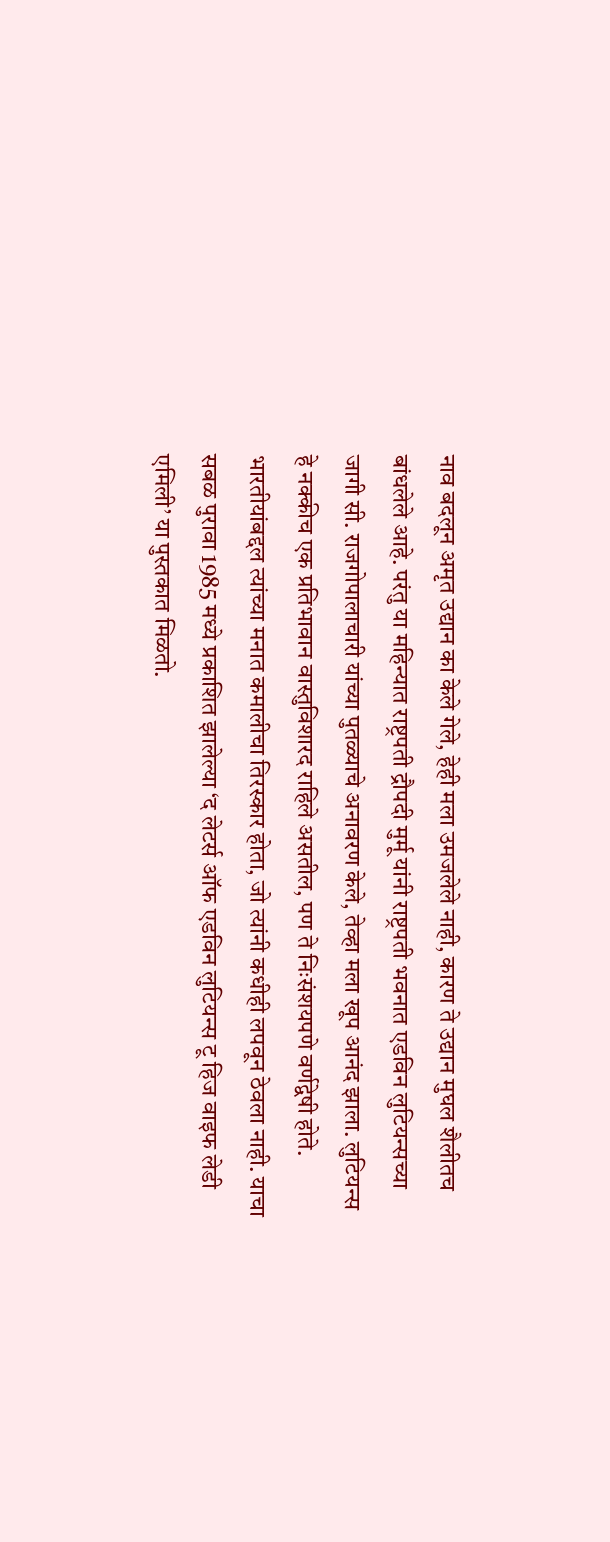नाव बदलून अमृत उद्यान का केले गेले, हेही मला उमजलेले नाही, कारण ते उद्यान मुघल शैलीतच बांधलेले आहे. परंतु या महिन्यात राष्ट्रपती द्रौपदी मुर्मू यांनी राष्ट्रपती भवनात एडविन लुटियन्सच्या जागी सी. राजगोपालाचारी यांच्या पुतळ्याचे अनावरण केले, तेव्हा मला खूप आनंद झाला. लुटियन्स हे नक्कीच एक प्रतिभावान वास्तुविशारद राहिले असतील, पण ते निःसंशयपणे वर्णद्वेषी होते. भारतीयांबद्दल त्यांच्या मनात कमालीचा तिरस्कार होता, जो त्यांनी कधीही लपवून ठेवला नाही. याचा सबळ पुरावा 1985 मध्ये प्रकाशित झालेल्या ‘द लेटर्स ऑफ एडविन लुटियन्स टू हिज वाइफ लेडी एमिली’ या पुस्तकात मिळतो.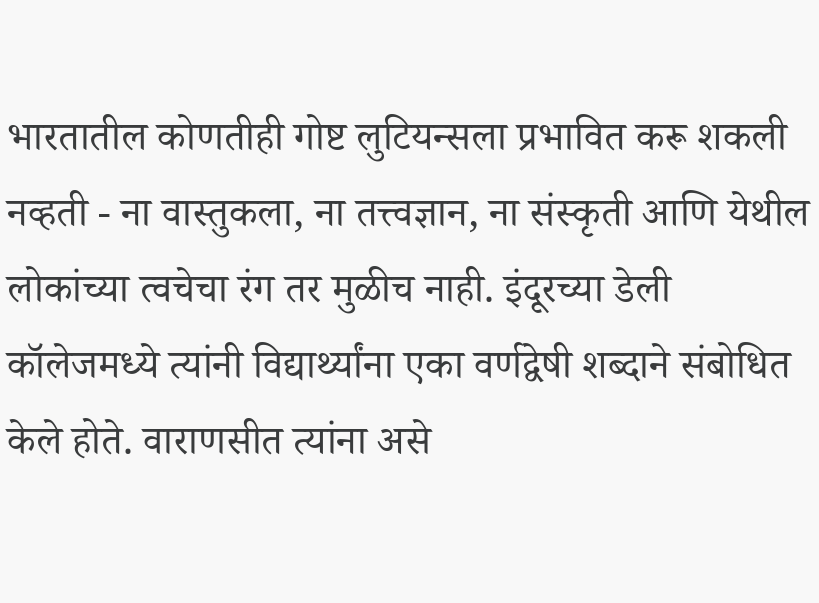भारतातील कोणतीही गोष्ट लुटियन्सला प्रभावित करू शकली नव्हती - ना वास्तुकला, ना तत्त्वज्ञान, ना संस्कृती आणि येथील लोकांच्या त्वचेचा रंग तर मुळीच नाही. इंदूरच्या डेली कॉलेजमध्ये त्यांनी विद्यार्थ्यांना एका वर्णद्वेषी शब्दाने संबोधित केले होते. वाराणसीत त्यांना असे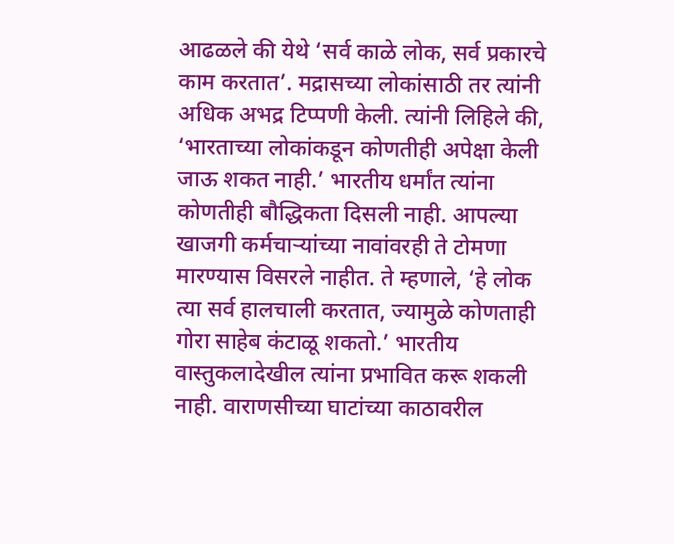आढळले की येथे ‘सर्व काळे लोक, सर्व प्रकारचे काम करतात’. मद्रासच्या लोकांसाठी तर त्यांनी अधिक अभद्र टिप्पणी केली. त्यांनी लिहिले की, ‘भारताच्या लोकांकडून कोणतीही अपेक्षा केली जाऊ शकत नाही.’ भारतीय धर्मांत त्यांना कोणतीही बौद्धिकता दिसली नाही. आपल्या खाजगी कर्मचाऱ्यांच्या नावांवरही ते टोमणा मारण्यास विसरले नाहीत. ते म्हणाले, ‘हे लोक त्या सर्व हालचाली करतात, ज्यामुळे कोणताही गोरा साहेब कंटाळू शकतो.’ भारतीय वास्तुकलादेखील त्यांना प्रभावित करू शकली नाही. वाराणसीच्या घाटांच्या काठावरील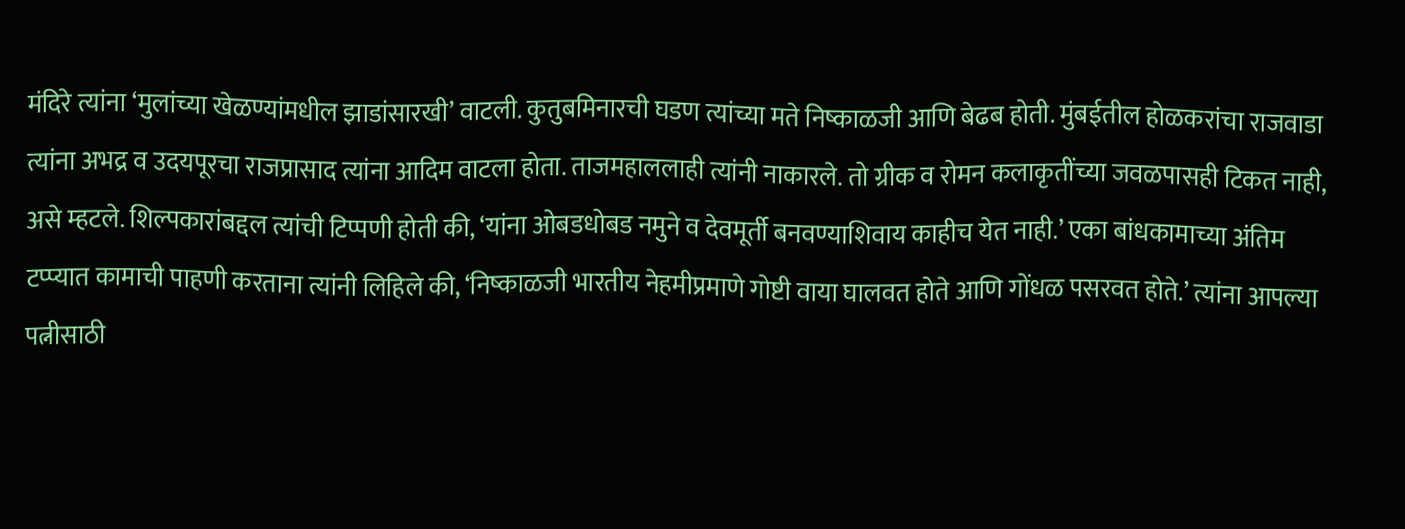मंदिरे त्यांना ‘मुलांच्या खेळण्यांमधील झाडांसारखी’ वाटली. कुतुबमिनारची घडण त्यांच्या मते निष्काळजी आणि बेढब होती. मुंबईतील होळकरांचा राजवाडा त्यांना अभद्र व उदयपूरचा राजप्रासाद त्यांना आदिम वाटला होता. ताजमहाललाही त्यांनी नाकारले. तो ग्रीक व रोमन कलाकृतींच्या जवळपासही टिकत नाही, असे म्हटले. शिल्पकारांबद्दल त्यांची टिप्पणी होती की, ‘यांना ओबडधोबड नमुने व देवमूर्ती बनवण्याशिवाय काहीच येत नाही.’ एका बांधकामाच्या अंतिम टप्प्यात कामाची पाहणी करताना त्यांनी लिहिले की, ‘निष्काळजी भारतीय नेहमीप्रमाणे गोष्टी वाया घालवत होते आणि गोंधळ पसरवत होते.’ त्यांना आपल्या पत्नीसाठी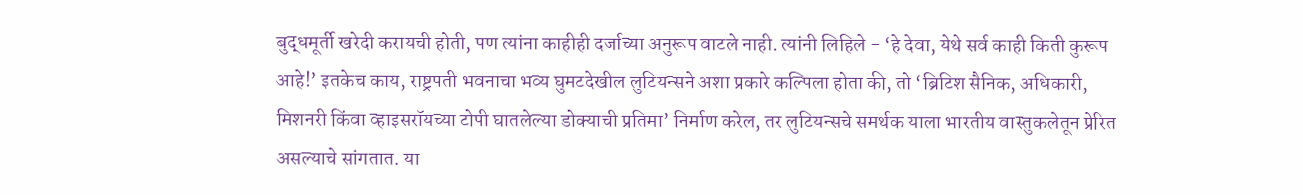बुद्धमूर्ती खरेदी करायची होती, पण त्यांना काहीही दर्जाच्या अनुरूप वाटले नाही. त्यांनी लिहिले - ‘हे देवा, येथे सर्व काही किती कुरूप आहे!’ इतकेच काय, राष्ट्रपती भवनाचा भव्य घुमटदेखील लुटियन्सने अशा प्रकारे कल्पिला होता की, तो ‘ब्रिटिश सैनिक, अधिकारी, मिशनरी किंवा व्हाइसरॉयच्या टोपी घातलेल्या डोक्याची प्रतिमा’ निर्माण करेल, तर लुटियन्सचे समर्थक याला भारतीय वास्तुकलेतून प्रेरित असल्याचे सांगतात. या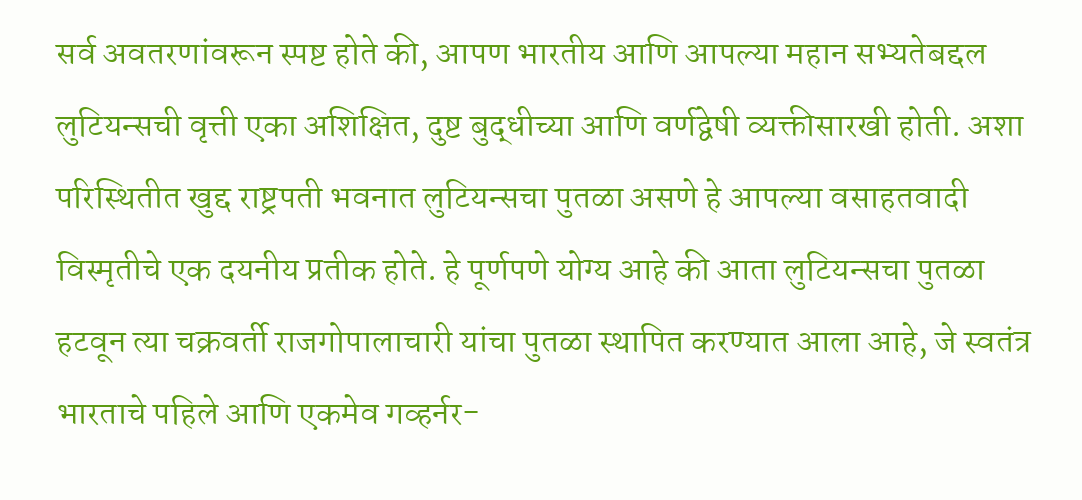सर्व अवतरणांवरून स्पष्ट होते की, आपण भारतीय आणि आपल्या महान सभ्यतेबद्दल लुटियन्सची वृत्ती एका अशिक्षित, दुष्ट बुद्धीच्या आणि वर्णद्वेषी व्यक्तीसारखी होती. अशा परिस्थितीत खुद्द राष्ट्रपती भवनात लुटियन्सचा पुतळा असणे हे आपल्या वसाहतवादी विस्मृतीचे एक दयनीय प्रतीक होते. हे पूर्णपणे योग्य आहे की आता लुटियन्सचा पुतळा हटवून त्या चक्रवर्ती राजगोपालाचारी यांचा पुतळा स्थापित करण्यात आला आहे, जे स्वतंत्र भारताचे पहिले आणि एकमेव गव्हर्नर-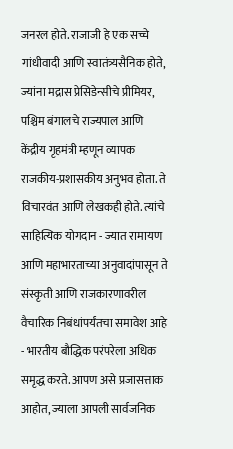जनरल होते. राजाजी हे एक सच्चे गांधीवादी आणि स्वातंत्र्यसैनिक होते, ज्यांना मद्रास प्रेसिडेन्सीचे प्रीमियर, पश्चिम बंगालचे राज्यपाल आणि केंद्रीय गृहमंत्री म्हणून व्यापक राजकीय-प्रशासकीय अनुभव होता. ते विचारवंत आणि लेखकही होते. त्यांचे साहित्यिक योगदान - ज्यात रामायण आणि महाभारताच्या अनुवादांपासून ते संस्कृती आणि राजकारणावरील वैचारिक निबंधांपर्यंतचा समावेश आहे - भारतीय बौद्धिक परंपरेला अधिक समृद्ध करते. आपण असे प्रजासत्ताक आहोत, ज्याला आपली सार्वजनिक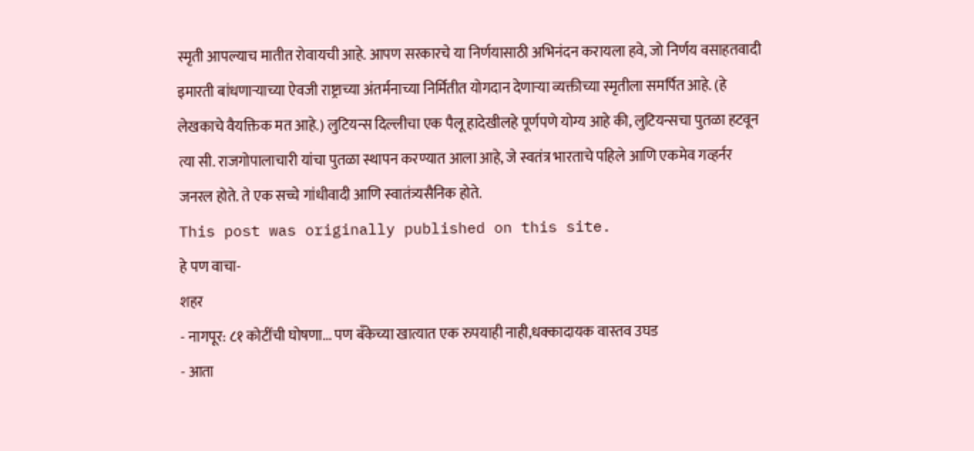स्मृती आपल्याच मातीत रोवायची आहे. आपण सरकारचे या निर्णयासाठी अभिनंदन करायला हवे, जो निर्णय वसाहतवादी इमारती बांधणाऱ्याच्या ऐवजी राष्ट्राच्या अंतर्मनाच्या निर्मितीत योगदान देणाऱ्या व्यक्तीच्या स्मृतीला समर्पित आहे. (हे लेखकाचे वैयक्तिक मत आहे.) लुटियन्स दिल्लीचा एक पैलू हादेखीलहे पूर्णपणे योग्य आहे की, लुटियन्सचा पुतळा हटवून त्या सी. राजगोपालाचारी यांचा पुतळा स्थापन करण्यात आला आहे, जे स्वतंत्र भारताचे पहिले आणि एकमेव गव्हर्नर जनरल होते. ते एक सच्चे गांधीवादी आणि स्वातंत्र्यसैनिक होते.
This post was originally published on this site.
हे पण वाचा-
शहर
- नागपूर: ८१ कोटींची घोषणा... पण बँकेच्या खात्यात एक रुपयाही नाही,धक्कादायक वास्तव उघड
- आता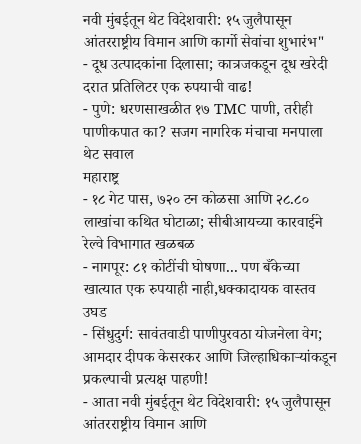नवी मुंबईतून थेट विदेशवारी: १५ जुलैपासून आंतरराष्ट्रीय विमान आणि कार्गो सेवांचा शुभारंभ"
- दूध उत्पादकांना दिलासा; कात्रजकडून दूध खरेदी दरात प्रतिलिटर एक रुपयाची वाढ!
- पुणे: धरणसाखळीत १७ TMC पाणी, तरीही पाणीकपात का? सजग नागरिक मंचाचा मनपाला थेट सवाल
महाराष्ट्र
- १८ गेट पास, ७२० टन कोळसा आणि २८.८० लाखांचा कथित घोटाळा; सीबीआयच्या कारवाईने रेल्वे विभागात खळबळ
- नागपूर: ८१ कोटींची घोषणा... पण बँकेच्या खात्यात एक रुपयाही नाही,धक्कादायक वास्तव उघड
- सिंधुदुर्ग: सावंतवाडी पाणीपुरवठा योजनेला वेग; आमदार दीपक केसरकर आणि जिल्हाधिकाऱ्यांकडून प्रकल्पाची प्रत्यक्ष पाहणी!
- आता नवी मुंबईतून थेट विदेशवारी: १५ जुलैपासून आंतरराष्ट्रीय विमान आणि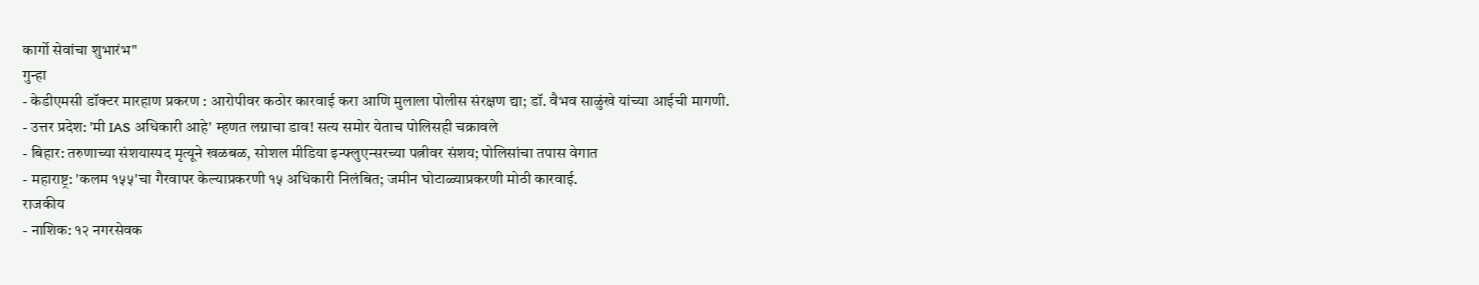कार्गो सेवांचा शुभारंभ"
गुन्हा
- केडीएमसी डॉक्टर मारहाण प्रकरण : आरोपीवर कठोर कारवाई करा आणि मुलाला पोलीस संरक्षण द्या; डॉ. वैभव साळुंखे यांच्या आईची मागणी.
- उत्तर प्रदेश: 'मी IAS अधिकारी आहे' म्हणत लग्नाचा डाव! सत्य समोर येताच पोलिसही चक्रावले
- बिहार: तरुणाच्या संशयास्पद मृत्यूने खळबळ, सोशल मीडिया इन्फ्लुएन्सरच्या पत्नीवर संशय; पोलिसांचा तपास वेगात
- महाराष्ट्र: 'कलम १५५'चा गैरवापर केल्याप्रकरणी १५ अधिकारी निलंबित; जमीन घोटाळ्याप्रकरणी मोठी कारवाई.
राजकीय
- नाशिक: १२ नगरसेवक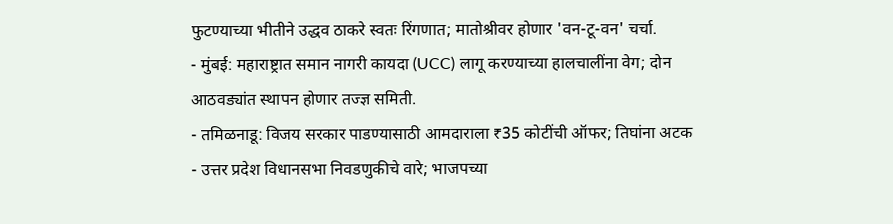फुटण्याच्या भीतीने उद्धव ठाकरे स्वतः रिंगणात; मातोश्रीवर होणार 'वन-टू-वन' चर्चा.
- मुंबई: महाराष्ट्रात समान नागरी कायदा (UCC) लागू करण्याच्या हालचालींना वेग; दोन आठवड्यांत स्थापन होणार तज्ज्ञ समिती.
- तमिळनाडू: विजय सरकार पाडण्यासाठी आमदाराला ₹35 कोटींची ऑफर; तिघांना अटक
- उत्तर प्रदेश विधानसभा निवडणुकीचे वारे; भाजपच्या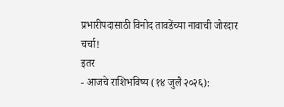प्रभारीपदासाठी विनोद तावडेंच्या नावाची जोरदार चर्चा!
इतर
- आजचे राशिभविष्य (१४ जुलै २०२६):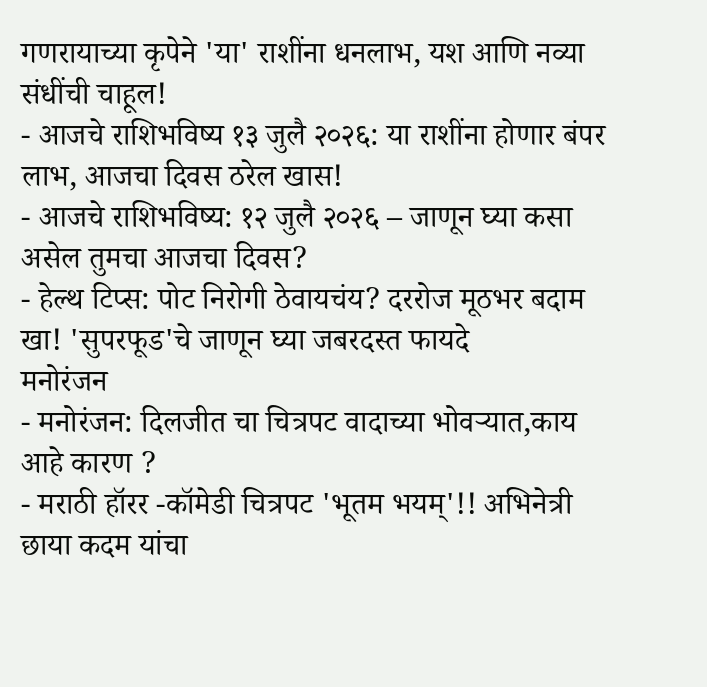गणरायाच्या कृपेने 'या' राशींना धनलाभ, यश आणि नव्या संधींची चाहूल!
- आजचे राशिभविष्य १३ जुलै २०२६: या राशींना होणार बंपर लाभ, आजचा दिवस ठरेल खास!
- आजचे राशिभविष्य: १२ जुलै २०२६ – जाणून घ्या कसा असेल तुमचा आजचा दिवस?
- हेल्थ टिप्स: पोट निरोगी ठेवायचंय? दररोज मूठभर बदाम खा! 'सुपरफूड'चे जाणून घ्या जबरदस्त फायदे
मनोरंजन
- मनोरंजन: दिलजीत चा चित्रपट वादाच्या भोवऱ्यात,काय आहे कारण ?
- मराठी हॉरर -कॉमेडी चित्रपट 'भूतम भयम्'!! अभिनेत्री छाया कदम यांचा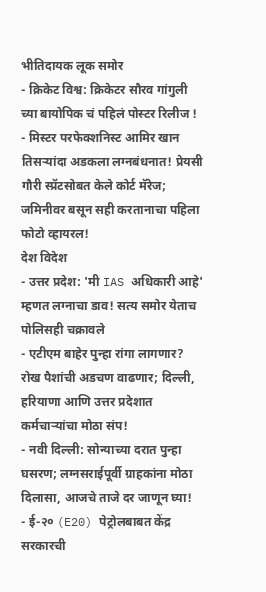भीतिदायक लूक समोर
- क्रिकेट विश्व: क्रिकेटर सौरव गांगुली च्या बायोपिक चं पहिलं पोस्टर रिलीज !
- मिस्टर परफेक्शनिस्ट आमिर खान तिसऱ्यांदा अडकला लग्नबंधनात! प्रेयसी गौरी स्प्रॅटसोबत केले कोर्ट मॅरेज; जमिनीवर बसून सही करतानाचा पहिला फोटो व्हायरल!
देश विदेश
- उत्तर प्रदेश: 'मी IAS अधिकारी आहे' म्हणत लग्नाचा डाव! सत्य समोर येताच पोलिसही चक्रावले
- एटीएम बाहेर पुन्हा रांगा लागणार? रोख पैशांची अडचण वाढणार; दिल्ली, हरियाणा आणि उत्तर प्रदेशात कर्मचाऱ्यांचा मोठा संप!
- नवी दिल्ली: सोन्याच्या दरात पुन्हा घसरण; लग्नसराईपूर्वी ग्राहकांना मोठा दिलासा, आजचे ताजे दर जाणून घ्या!
- ई-२० (E20) पेट्रोलबाबत केंद्र सरकारची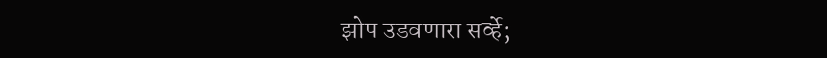झोप उडवणारा सर्व्हे;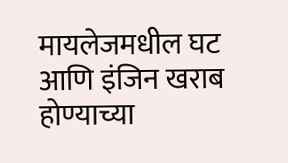मायलेजमधील घट आणि इंजिन खराब होण्याच्या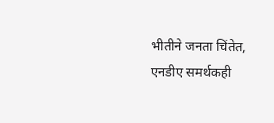भीतीने जनता चिंतेत, एनडीए समर्थकही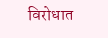विरोधात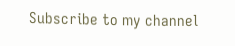Subscribe to my channel